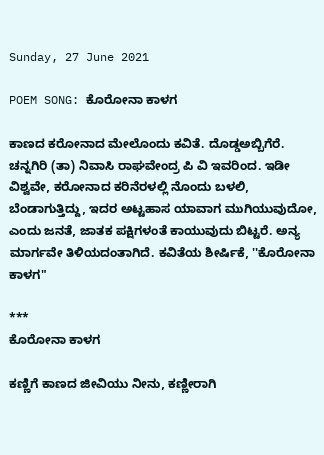Sunday, 27 June 2021

POEM SONG: ಕೊರೋನಾ ಕಾಳಗ

ಕಾಣದ ಕರೋನಾದ ಮೇಲೊಂದು ಕವಿತೆ. ದೊಡ್ಡಅಬ್ಬಿಗೆರೆ. ಚನ್ನಗಿರಿ (ತಾ) ನಿವಾಸಿ ರಾಘವೇಂದ್ರ ಪಿ ವಿ ಇವರಿಂದ. ಇಡೀ ವಿಶ್ವವೇ, ಕರೋನಾದ ಕರಿನೆರಳಲ್ಲಿ ನೊಂದು ಬಳಲಿ, ಬೆಂಡಾಗುತ್ತಿದ್ದು, ಇದರ ಅಟ್ಟಹಾಸ ಯಾವಾಗ ಮುಗಿಯುವುದೋ, ಎಂದು ಜನತೆ, ಜಾತಕ ಪಕ್ಷಿಗಳಂತೆ ಕಾಯುವುದು ಬಿಟ್ಟರೆ. ಅನ್ಯ ಮಾರ್ಗವೇ ತಿಳಿಯದಂತಾಗಿದೆ. ಕವಿತೆಯ ಶೀರ್ಷಿಕೆ, ''ಕೊರೋನಾ ಕಾಳಗ"

***
ಕೊರೋನಾ ಕಾಳಗ

ಕಣ್ಣಿಗೆ ಕಾಣದ ಜೀವಿಯು ನೀನು, ಕಣ್ಣೀರಾಗಿ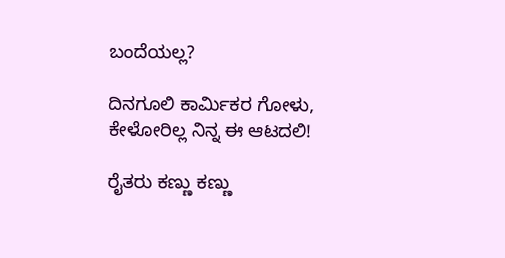ಬಂದೆಯಲ್ಲ?

ದಿನಗೂಲಿ ಕಾರ್ಮಿಕರ ಗೋಳು, ಕೇಳೋರಿಲ್ಲ ನಿನ್ನ ಈ ಆಟದಲಿ!

ರೈತರು ಕಣ್ಣು ಕಣ್ಣು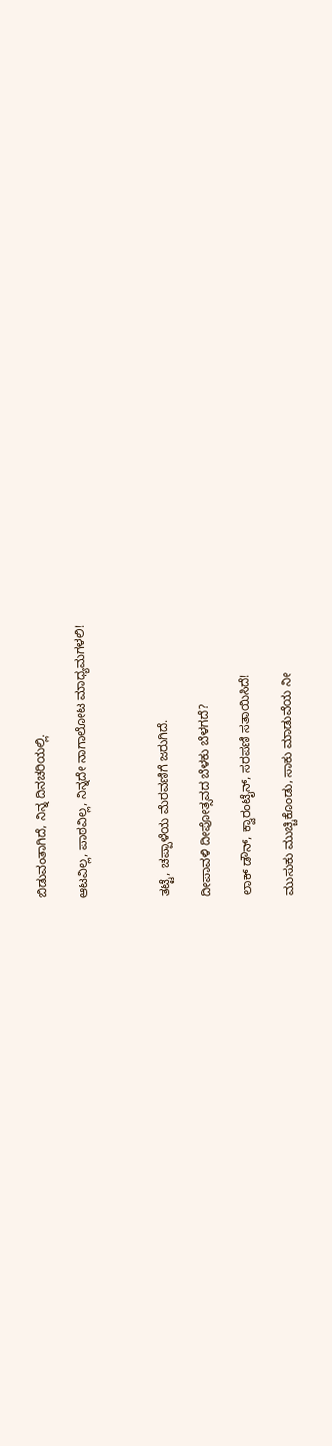ಬಿಡುವಂತಾಗಿದೆ, ನಿನ್ನ ದಿನಚರಿಯಲ್ಲಿ.

ಆಟವಿಲ್ಲ, ಪಾಠವಿಲ್ಲ, ನಿನ್ನದೇ ನಾಗಾಲೋಟ ಮಾಧ್ಯಮಗಳಲಿ!



ತಟ್ಟೆ, ಚಪ್ಪಾಳೆಯ ಮೆರವಣಿಗೆ ಜರುಗಿದೆ.

ದೀಪಾವಳಿ ದೀಪೋತ್ಸವದ ಬೆಳಕು ಬೆಳಗದೆ?

ಲಾಕ್ ಡೌನ್, ಕ್ವಾರಂಟೈನ್, ಸರಪಣಿ ಸತಾಯಿಸಿದೆ!

ಮುಸುಕು ಮುಚ್ಚಿಕೊಂಡು, ಸಾಕು ಮಾಡುವೆಯ ನೀ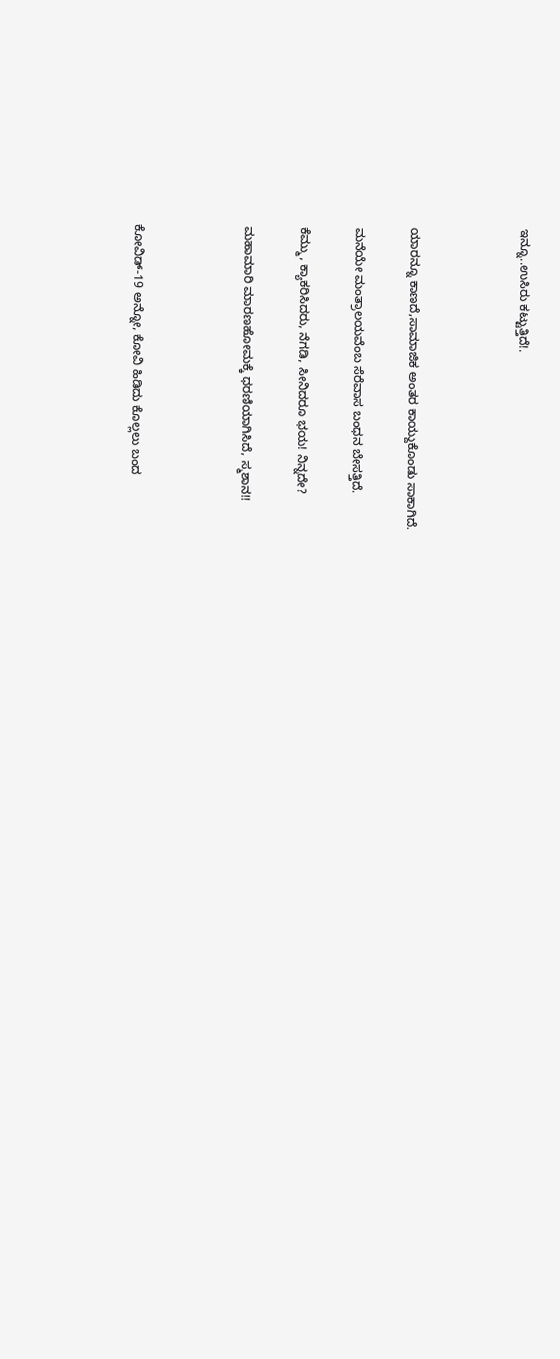ಇನ್ನೂ..ಉಸಿರು ಕಟ್ಟುತ್ತಿದೆ!.



ಯಾರನ್ನೂ ಕಾಣದೆ,ಸಾಮಾಜಿಕ ಅಂತರ ಕಾಯ್ದುಕೊಂಡು ಸಾಕಾಗಿದೆ.

ಮನೆಯೇ ಮಂತ್ರಾಲಯವೆಂಬ ಸೆರೆವಾಸ ಬಂಧನ ಬೇಸತ್ತಿದೆ.

ಕೆಮ್ಮು, ಕ್ಯಾಕರಿಸಿದರು, ನೆಗಡಿ, ಸೀನಿದರೂ ಭಯ! ನಿನ್ನದೇ?

ಮಹಾಮಾರಿ ಮಾರಣಹೋಮಕ್ಕೆ ಧರಣಿಯಾಗಿಸಿದೆ, ಸ್ಮಶಾನ!!



ಕೋವಿಡ್-19 ಅನ್ನೋ, ಕೋವಿ ಹಿಡಿದು ಕೊಲ್ಲಲು ಬಂದ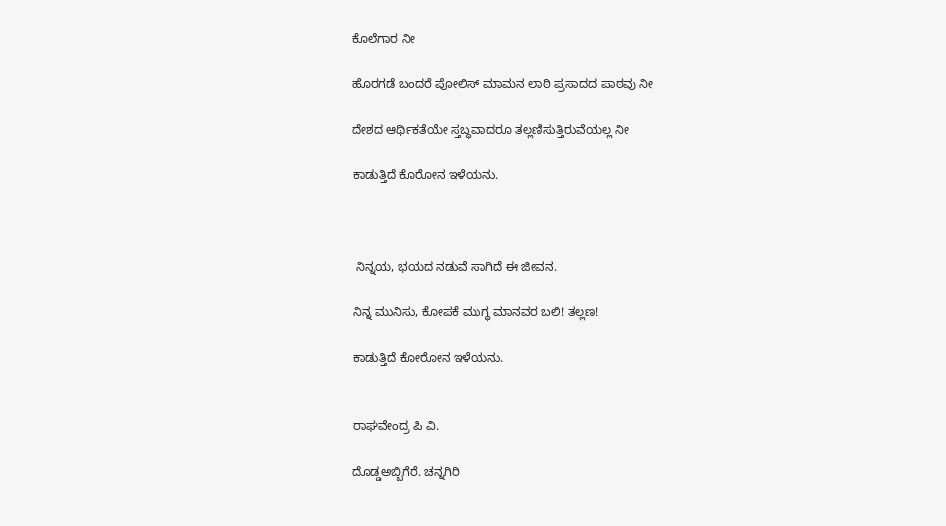ಕೊಲೆಗಾರ ನೀ

ಹೊರಗಡೆ ಬಂದರೆ ಪೋಲಿಸ್ ಮಾಮನ ಲಾಠಿ ಪ್ರಸಾದದ ಪಾಠವು ನೀ

ದೇಶದ ಆರ್ಥಿಕತೆಯೇ ಸ್ತಬ್ಧವಾದರೂ ತಲ್ಲಣಿಸುತ್ತಿರುವೆಯಲ್ಲ ನೀ

ಕಾಡುತ್ತಿದೆ ಕೊರೋನ ಇಳೆಯನು.



 ನಿನ್ನಯ, ಭಯದ ನಡುವೆ ಸಾಗಿದೆ ಈ ಜೀವನ.

ನಿನ್ನ ಮುನಿಸು, ಕೋಪಕೆ ಮುಗ್ಧ ಮಾನವರ ಬಲಿ! ತಲ್ಲಣ!

ಕಾಡುತ್ತಿದೆ ಕೋರೋನ ಇಳೆಯನು.


ರಾಘವೇಂದ್ರ ಪಿ ವಿ.

ದೊಡ್ಡಅಬ್ಬಿಗೆರೆ. ಚನ್ನಗಿರಿ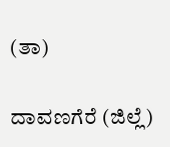(ತಾ)

ದಾವಣಗೆರೆ (ಜಿಲ್ಲೆ)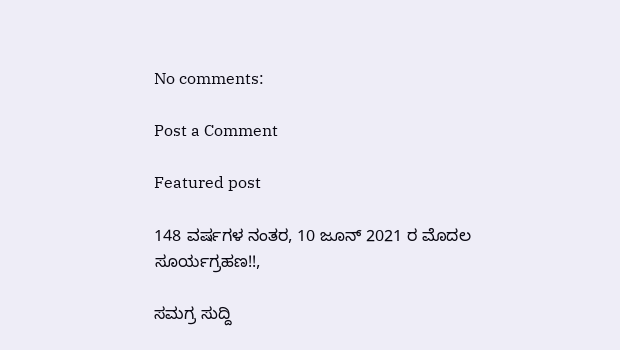No comments:

Post a Comment

Featured post

148 ವರ್ಷಗಳ ನಂತರ, 10 ಜೂನ್ 2021 ರ ಮೊದಲ ಸೂರ್ಯಗ್ರಹಣ!!,

ಸಮಗ್ರ ಸುದ್ದಿ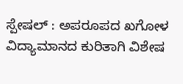ಸ್ಪೇಷಲ್ : ಅಪರೂಪದ ಖಗೋಳ ವಿದ್ಯಾಮಾನದ ಕುರಿತಾಗಿ ವಿಶೇಷ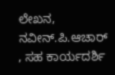ಲೇಖನ, ನವೀನ್.ಪಿ.ಆಚಾರ್ , ಸಹ ಕಾರ್ಯದರ್ಶಿ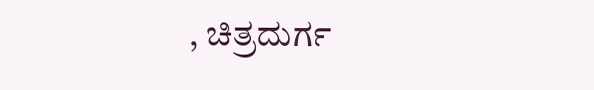, ಚಿತ್ರದುರ್ಗ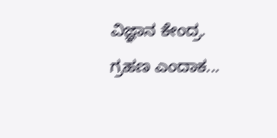ವಿಜ್ಞಾನ ಕೇಂದ್ರ.  ಗ್ರಹಣ ಎಂದಾಕ...